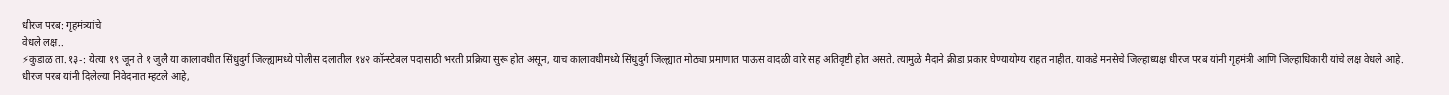धीरज परब: गृहमंत्र्यांचे
वेधले लक्ष..
⚡कुडाळ ता.१३-: येत्या १९ जून ते १ जुलै या कालावधीत सिंधुदुर्ग जिल्ह्यामध्ये पोलीस दलातील १४२ कॉन्स्टेबल पदासाठी भरती प्रक्रिया सुरू होत असून, याच कालावधीमध्ये सिंधुदुर्ग जिल्ह्यात मोठ्या प्रमाणात पाऊस वादळी वारे सह अतिवृष्टी होत असते. त्यामुळे मैदाने क्रीडा प्रकार घेण्यायोग्य राहत नाहीत. याकडे मनसेचे जिल्हाध्यक्ष धीरज परब यांनी गृहमंत्री आणि जिल्हाधिकारी यांचे लक्ष वेधले आहे.
धीरज परब यांनी दिलेल्या निवेदनात म्हटले आहे,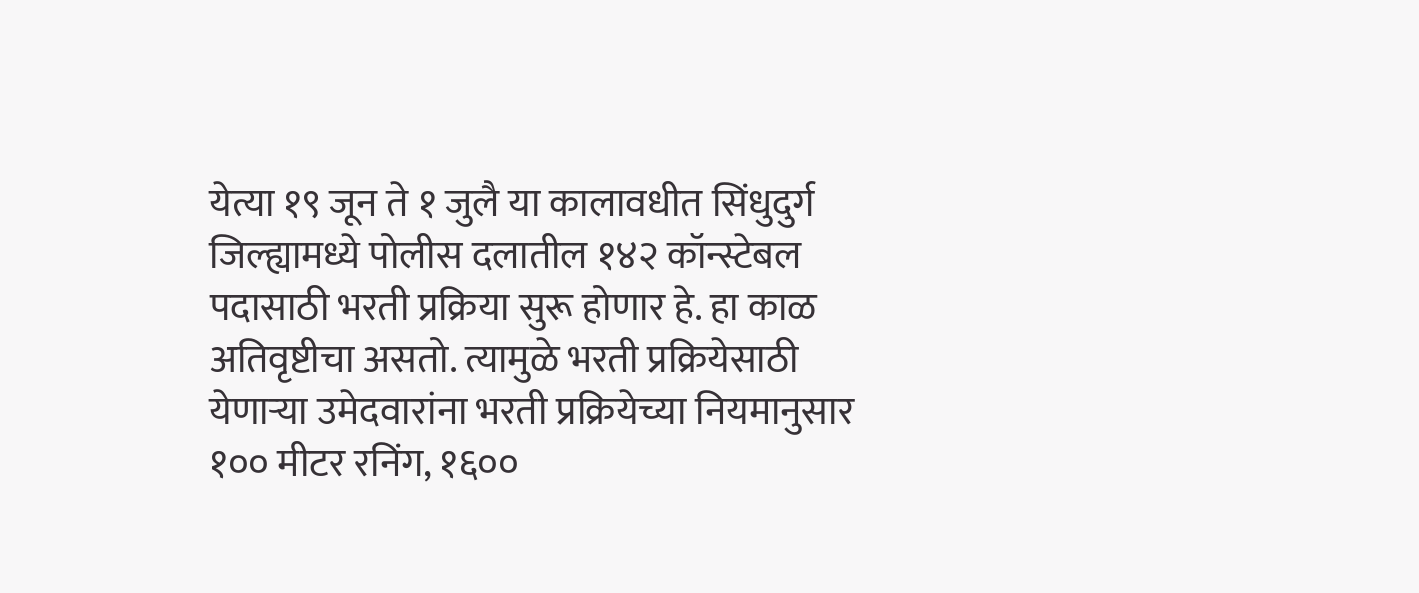येत्या १९ जून ते १ जुलै या कालावधीत सिंधुदुर्ग जिल्ह्यामध्ये पोलीस दलातील १४२ कॉन्स्टेबल पदासाठी भरती प्रक्रिया सुरू होणार हे. हा काळ अतिवृष्टीचा असतो. त्यामुळे भरती प्रक्रियेसाठी येणाऱ्या उमेदवारांना भरती प्रक्रियेच्या नियमानुसार १०० मीटर रनिंग, १६००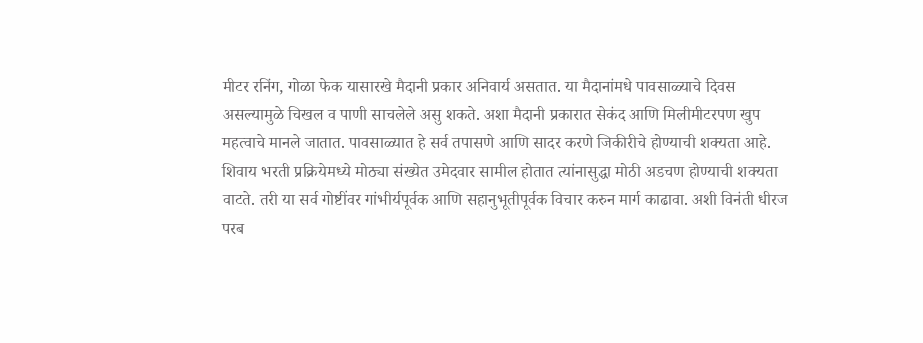मीटर रनिंग, गोळा फेक यासारखे मैदानी प्रकार अनिवार्य असतात. या मैदानांमधे पावसाळ्याचे दिवस असल्यामुळे चिखल व पाणी साचलेले असु शकते. अशा मैदानी प्रकारात सेकंद आणि मिलीमीटरपण खुप महत्वाचे मानले जातात. पावसाळ्यात हे सर्व तपासणे आणि सादर करणे जिकीरीचे होण्याची शक्यता आहे. शिवाय भरती प्रक्रियेमध्ये मोठ्या संख्येत उमेदवार सामील होतात त्यांनासुद्धा मोठी अडचण होण्याची शक्यता वाटते. तरी या सर्व गोष्टींवर गांभीर्यपूर्वक आणि सहानुभूतीपूर्वक विचार करुन मार्ग काढावा. अशी विनंती धीरज परब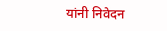यांनी निवेदन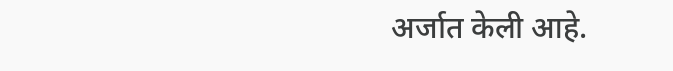अर्जात केली आहे.